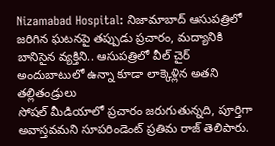Nizamabad Hospital: నిజామాబాద్ ఆసుపత్రిలో జరిగిన ఘటనపై తప్పుడు ప్రచారం, మద్యానికి బానిసైన వ్యక్తిని.. ఆసుపత్రిలో వీల్ చైర్ అందుబాటులో ఉన్నా కూడా లాక్కెళ్లిన అతని తల్లితండ్రులు
సోషల్ మీడియాలో ప్రచారం జరుగుతున్నది, పూర్తిగా అవాస్తవమని సూపరిండెంట్ ప్రతిమ రాజ్ తెలిపారు.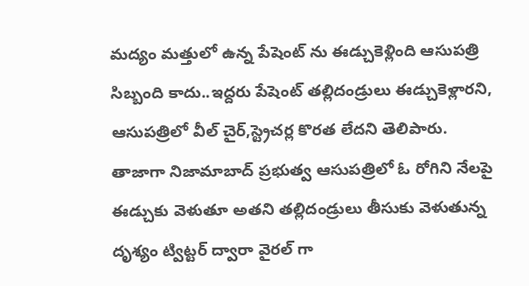మద్యం మత్తులో ఉన్న పేషెంట్ ను ఈడ్చుకెళ్లింది ఆసుపత్రి సిబ్బంది కాదు..ఇద్దరు పేషెంట్ తల్లిదండ్రులు ఈడ్చుకెళ్లారని, ఆసుపత్రిలో వీల్ చైర్,స్ట్రెచర్ల కొరత లేదని తెలిపారు.
తాజాగా నిజామాబాద్ ప్రభుత్వ ఆసుపత్రిలో ఓ రోగిని నేలపై ఈడ్చుకు వెళుతూ అతని తల్లిదండ్రులు తీసుకు వెళుతున్న దృశ్యం ట్విట్టర్ ద్వారా వైరల్ గా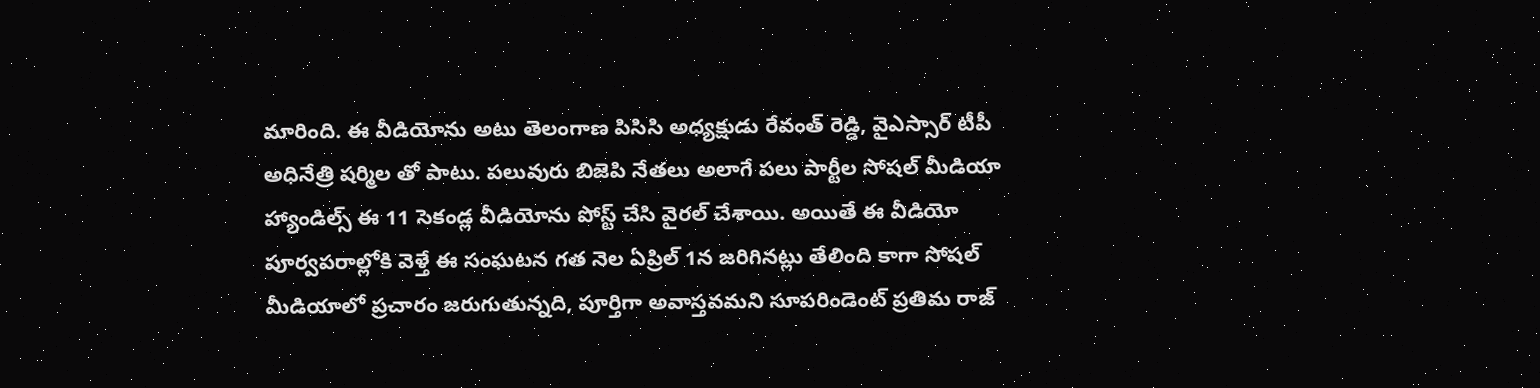మారింది. ఈ వీడియోను అటు తెలంగాణ పిసిసి అధ్యక్షుడు రేవంత్ రెడ్డి, వైఎస్సార్ టీపీ అధినేత్రి షర్మిల తో పాటు. పలువురు బిజెపి నేతలు అలాగే పలు పార్టీల సోషల్ మీడియా హ్యాండిల్స్ ఈ 11 సెకండ్ల వీడియోను పోస్ట్ చేసి వైరల్ చేశాయి. అయితే ఈ వీడియో పూర్వపరాల్లోకి వెళ్తే ఈ సంఘటన గత నెల ఏప్రిల్ 1న జరిగినట్లు తేలింది కాగా సోషల్ మీడియాలో ప్రచారం జరుగుతున్నది, పూర్తిగా అవాస్తవమని సూపరిండెంట్ ప్రతిమ రాజ్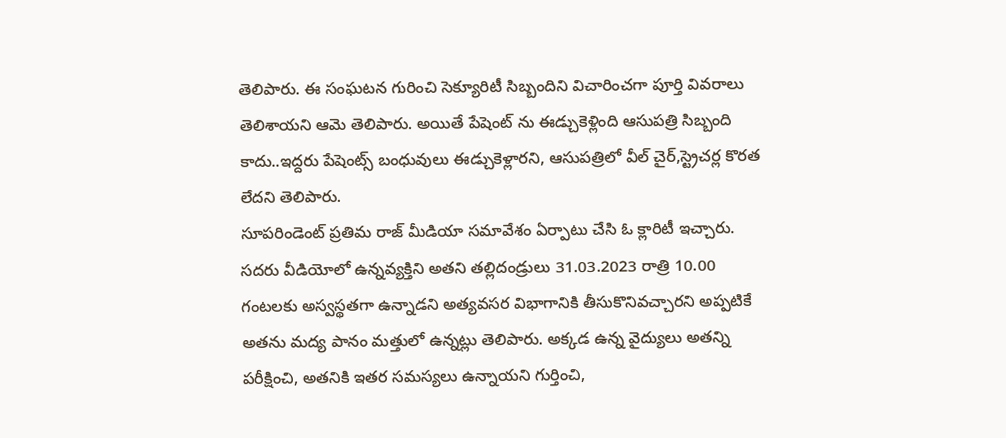తెలిపారు. ఈ సంఘటన గురించి సెక్యూరిటీ సిబ్బందిని విచారించగా పూర్తి వివరాలు తెలిశాయని ఆమె తెలిపారు. అయితే పేషెంట్ ను ఈడ్చుకెళ్లింది ఆసుపత్రి సిబ్బంది కాదు..ఇద్దరు పేషెంట్స్ బంధువులు ఈడ్చుకెళ్లారని, ఆసుపత్రిలో వీల్ చైర్,స్ట్రెచర్ల కొరత లేదని తెలిపారు.
సూపరిండెంట్ ప్రతిమ రాజ్ మీడియా సమావేశం ఏర్పాటు చేసి ఓ క్లారిటీ ఇచ్చారు. సదరు వీడియోలో ఉన్నవ్యక్తిని అతని తల్లిదండ్రులు 31.03.2023 రాత్రి 10.00 గంటలకు అస్వస్థతగా ఉన్నాడని అత్యవసర విభాగానికి తీసుకొనివచ్చారని అప్పటికే అతను మద్య పానం మత్తులో ఉన్నట్లు తెలిపారు. అక్కడ ఉన్న వైద్యులు అతన్ని పరీక్షించి, అతనికి ఇతర సమస్యలు ఉన్నాయని గుర్తించి,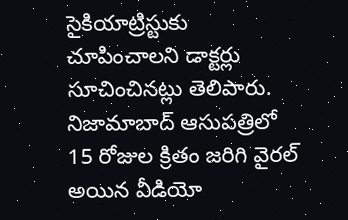సైకియాట్రిస్టుకు చూపించాలని డాక్టర్లు సూచించినట్లు తెలిపారు.
నిజామాబాద్ ఆసుపత్రిలో 15 రోజుల క్రితం జరిగి వైరల్ అయిన వీడియో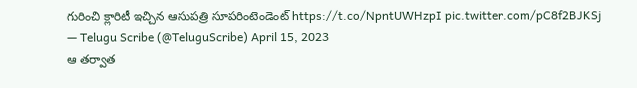గురించి క్లారిటీ ఇచ్చిన ఆసుపత్రి సూపరింటెండెంట్ https://t.co/NpntUWHzpI pic.twitter.com/pC8f2BJKSj
— Telugu Scribe (@TeluguScribe) April 15, 2023
ఆ తర్వాత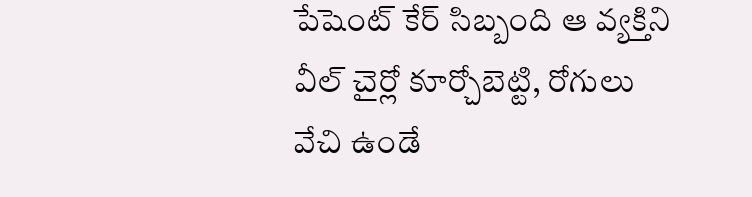పేషెంట్ కేర్ సిబ్బంది ఆ వ్యక్తిని వీల్ చైర్లో కూర్చోబెట్టి, రోగులు వేచి ఉండే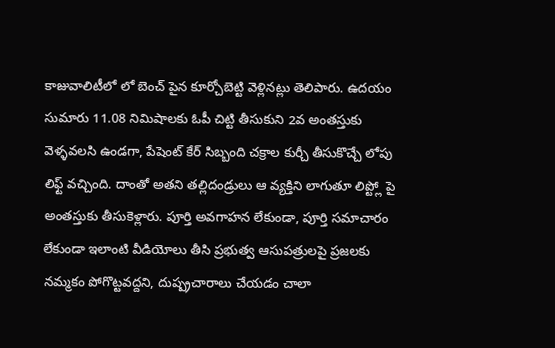కాజువాలిటీలో లో బెంచ్ పైన కూర్చోబెట్టి వెళ్లినట్లు తెలిపారు. ఉదయం సుమారు 11.08 నిమిషాలకు ఓపీ చిట్టి తీసుకుని 2వ అంతస్తుకు వెళ్ళవలసి ఉండగా, పేషెంట్ కేర్ సిబ్బంది చక్రాల కుర్చీ తీసుకొచ్చే లోపు లిఫ్ట్ వచ్చింది. దాంతో అతని తల్లిదండ్రులు ఆ వ్యక్తిని లాగుతూ లిప్ట్లో పై అంతస్తుకు తీసుకెళ్లారు. పూర్తి అవగాహన లేకుండా, పూర్తి సమాచారం లేకుండా ఇలాంటి వీడియోలు తీసి ప్రభుత్వ ఆసుపత్రులపై ప్రజలకు నమ్మకం పోగొట్టవద్దని, దుష్ప్రచారాలు చేయడం చాలా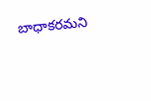బాధాకరమని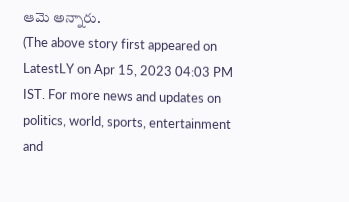ఆమె అన్నారు.
(The above story first appeared on LatestLY on Apr 15, 2023 04:03 PM IST. For more news and updates on politics, world, sports, entertainment and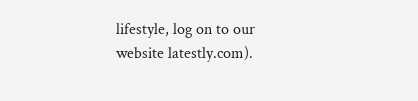lifestyle, log on to our website latestly.com).